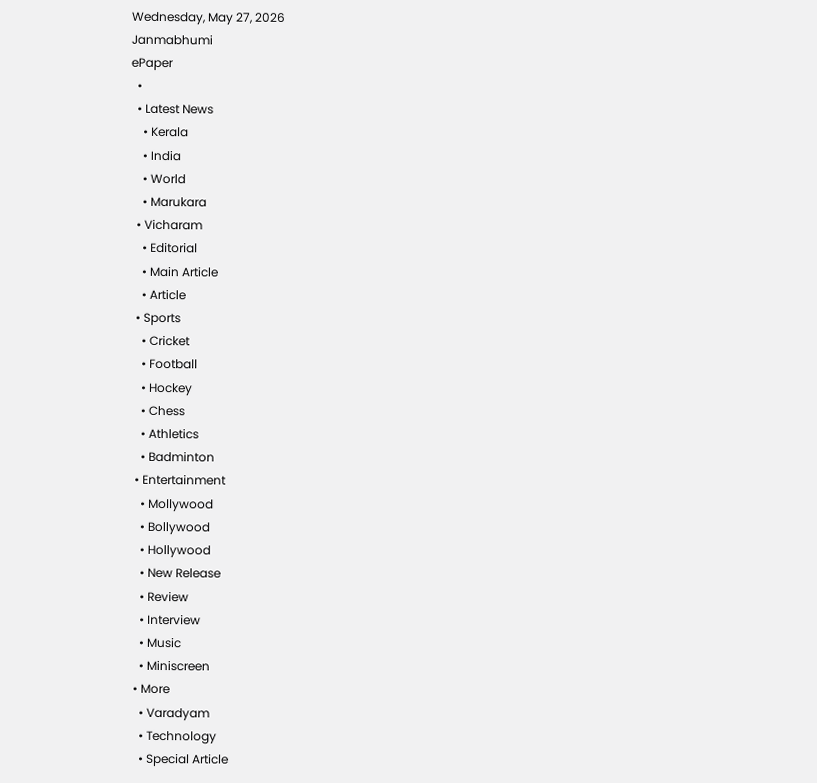Wednesday, May 27, 2026
Janmabhumi
ePaper
  •
  • Latest News
    • Kerala
    • India
    • World
    • Marukara
  • Vicharam
    • Editorial
    • Main Article
    • Article
  • Sports
    • Cricket
    • Football
    • Hockey
    • Chess
    • Athletics
    • Badminton
  • Entertainment
    • Mollywood
    • Bollywood
    • Hollywood
    • New Release
    • Review
    • Interview
    • Music
    • Miniscreen
  • More
    • Varadyam
    • Technology
    • Special Article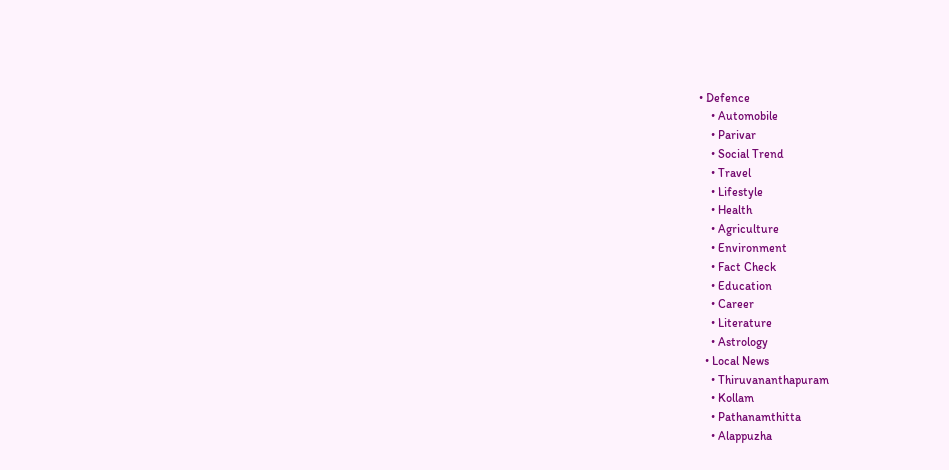• Defence
    • Automobile
    • Parivar
    • Social Trend
    • Travel
    • Lifestyle
    • Health
    • Agriculture
    • Environment
    • Fact Check
    • Education
    • Career
    • Literature
    • Astrology
  • Local News
    • Thiruvananthapuram
    • Kollam
    • Pathanamthitta
    • Alappuzha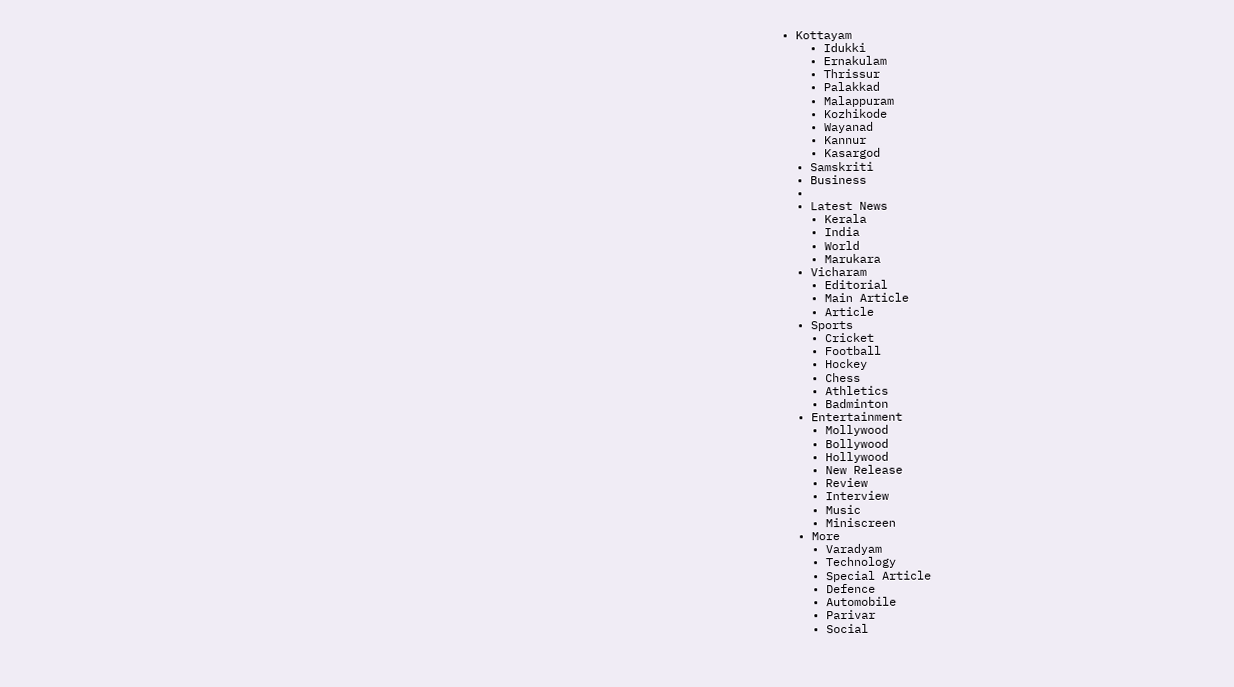• Kottayam
    • Idukki
    • Ernakulam
    • Thrissur
    • Palakkad
    • Malappuram
    • Kozhikode
    • Wayanad
    • Kannur
    • Kasargod
  • Samskriti
  • Business
  •
  • Latest News
    • Kerala
    • India
    • World
    • Marukara
  • Vicharam
    • Editorial
    • Main Article
    • Article
  • Sports
    • Cricket
    • Football
    • Hockey
    • Chess
    • Athletics
    • Badminton
  • Entertainment
    • Mollywood
    • Bollywood
    • Hollywood
    • New Release
    • Review
    • Interview
    • Music
    • Miniscreen
  • More
    • Varadyam
    • Technology
    • Special Article
    • Defence
    • Automobile
    • Parivar
    • Social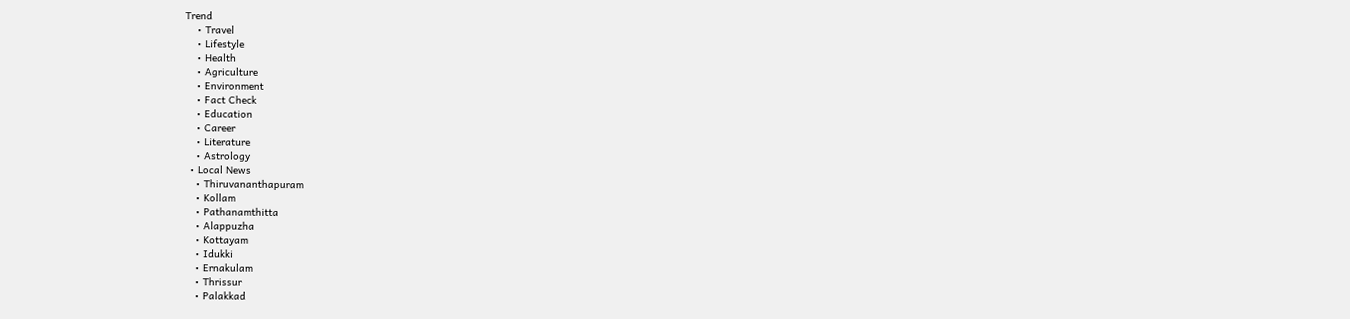Trend
    • Travel
    • Lifestyle
    • Health
    • Agriculture
    • Environment
    • Fact Check
    • Education
    • Career
    • Literature
    • Astrology
  • Local News
    • Thiruvananthapuram
    • Kollam
    • Pathanamthitta
    • Alappuzha
    • Kottayam
    • Idukki
    • Ernakulam
    • Thrissur
    • Palakkad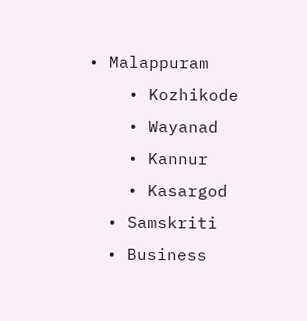• Malappuram
    • Kozhikode
    • Wayanad
    • Kannur
    • Kasargod
  • Samskriti
  • Business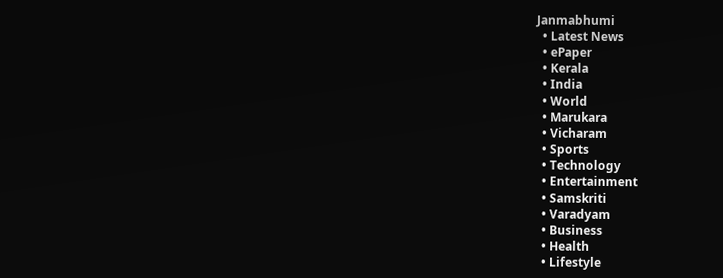Janmabhumi
  • Latest News
  • ePaper
  • Kerala
  • India
  • World
  • Marukara
  • Vicharam
  • Sports
  • Technology
  • Entertainment
  • Samskriti
  • Varadyam
  • Business
  • Health
  • Lifestyle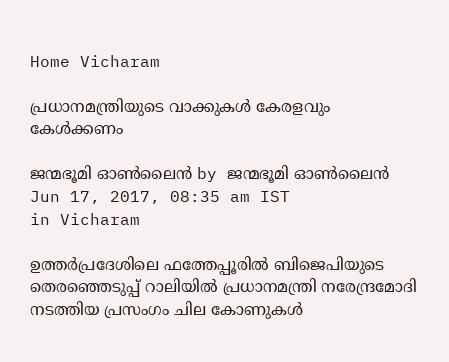Home Vicharam

പ്രധാനമന്ത്രിയുടെ വാക്കുകള്‍ കേരളവും കേള്‍ക്കണം

ജന്മഭൂമി ഓണ്‍ലൈന്‍ by ജന്മഭൂമി ഓണ്‍ലൈന്‍
Jun 17, 2017, 08:35 am IST
in Vicharam

ഉത്തര്‍പ്രദേശിലെ ഫത്തേപ്പൂരില്‍ ബിജെപിയുടെ തെരഞ്ഞെടുപ്പ് റാലിയില്‍ പ്രധാനമന്ത്രി നരേന്ദ്രമോദി നടത്തിയ പ്രസംഗം ചില കോണുകള്‍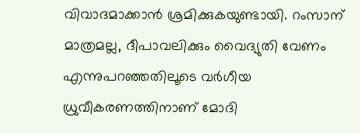വിവാദമാക്കാന്‍ ശ്രമിക്കുകയുണ്ടായി. റംസാന് മാത്രമല്ല, ദീപാവലിക്കും വൈദ്യുതി വേണം എന്നുപറഞ്ഞതിലൂടെ വര്‍ഗീയ ധ്രുവീകരണത്തിനാണ് മോദി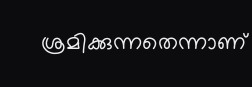ശ്രമിക്കുന്നതെന്നാണ്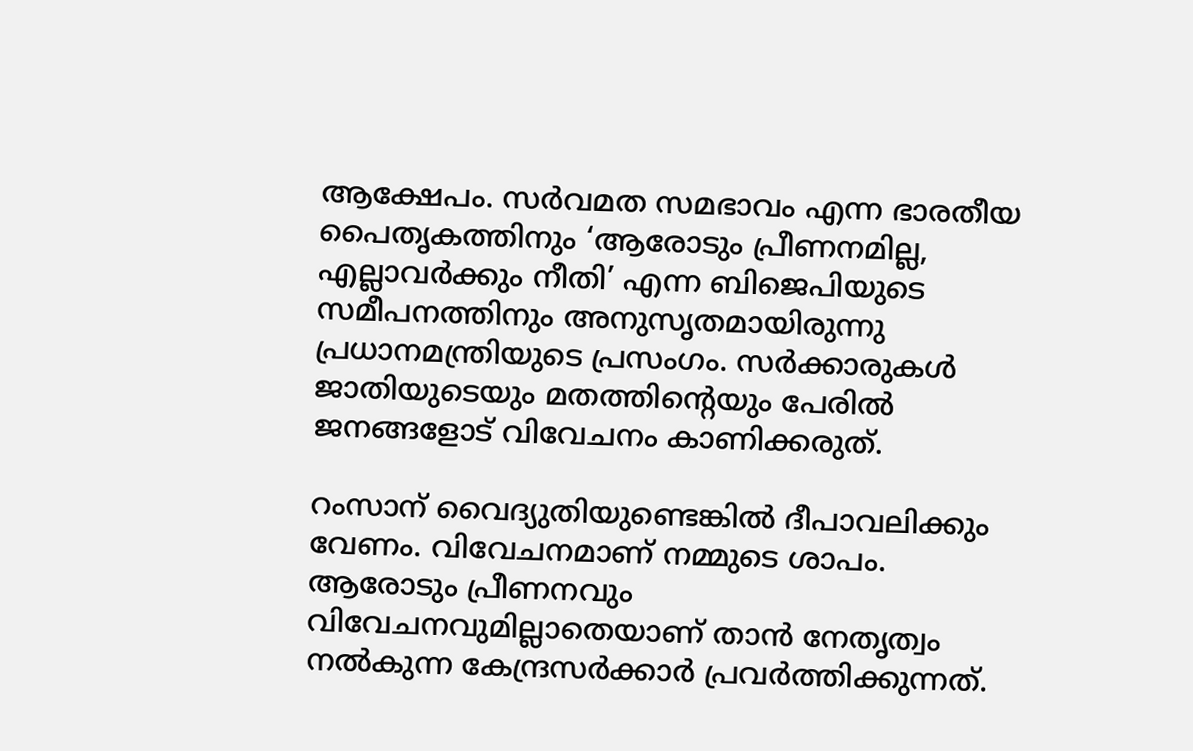ആക്ഷേപം. സര്‍വമത സമഭാവം എന്ന ഭാരതീയ പൈതൃകത്തിനും ‘ആരോടും പ്രീണനമില്ല, എല്ലാവര്‍ക്കും നീതി’ എന്ന ബിജെപിയുടെ സമീപനത്തിനും അനുസൃതമായിരുന്നു പ്രധാനമന്ത്രിയുടെ പ്രസംഗം. സര്‍ക്കാരുകള്‍ ജാതിയുടെയും മതത്തിന്റെയും പേരില്‍ ജനങ്ങളോട് വിവേചനം കാണിക്കരുത്.

റംസാന് വൈദ്യുതിയുണ്ടെങ്കില്‍ ദീപാവലിക്കും വേണം. വിവേചനമാണ് നമ്മുടെ ശാപം. ആരോടും പ്രീണനവും വിവേചനവുമില്ലാതെയാണ് താന്‍ നേതൃത്വം നല്‍കുന്ന കേന്ദ്രസര്‍ക്കാര്‍ പ്രവര്‍ത്തിക്കുന്നത്.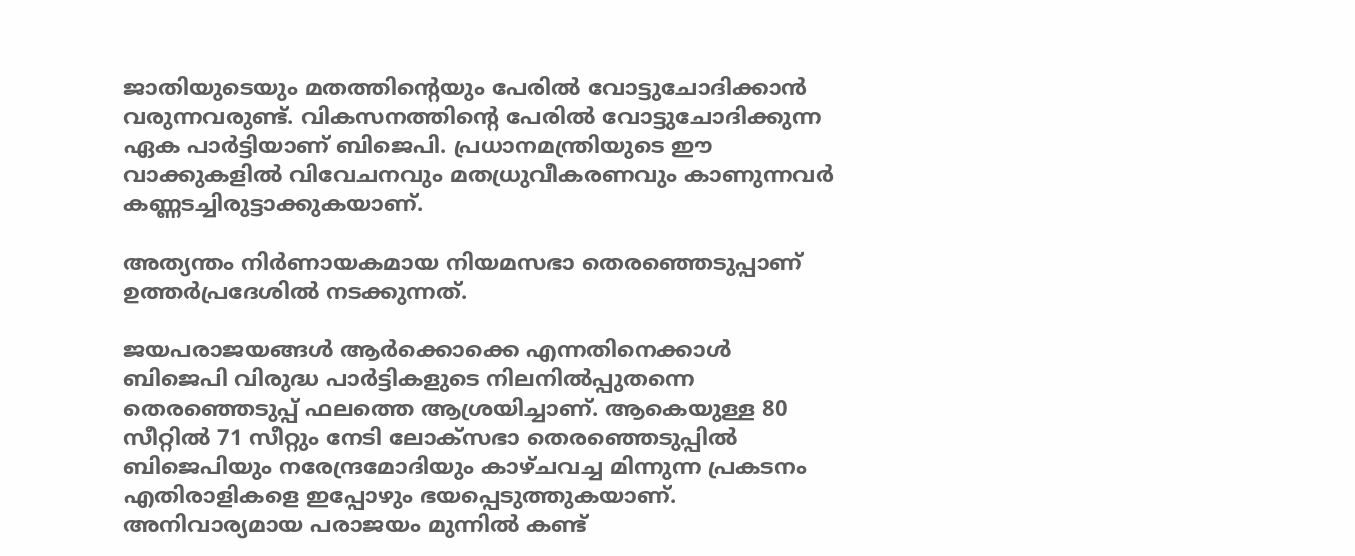ജാതിയുടെയും മതത്തിന്റെയും പേരില്‍ വോട്ടുചോദിക്കാന്‍ വരുന്നവരുണ്ട്. വികസനത്തിന്റെ പേരില്‍ വോട്ടുചോദിക്കുന്ന ഏക പാര്‍ട്ടിയാണ് ബിജെപി. പ്രധാനമന്ത്രിയുടെ ഈ വാക്കുകളില്‍ വിവേചനവും മതധ്രുവീകരണവും കാണുന്നവര്‍ കണ്ണടച്ചിരുട്ടാക്കുകയാണ്.

അത്യന്തം നിര്‍ണായകമായ നിയമസഭാ തെരഞ്ഞെടുപ്പാണ് ഉത്തര്‍പ്രദേശില്‍ നടക്കുന്നത്.

ജയപരാജയങ്ങള്‍ ആര്‍ക്കൊക്കെ എന്നതിനെക്കാള്‍ ബിജെപി വിരുദ്ധ പാര്‍ട്ടികളുടെ നിലനില്‍പ്പുതന്നെ തെരഞ്ഞെടുപ്പ് ഫലത്തെ ആശ്രയിച്ചാണ്. ആകെയുള്ള 80 സീറ്റില്‍ 71 സീറ്റും നേടി ലോക്‌സഭാ തെരഞ്ഞെടുപ്പില്‍ ബിജെപിയും നരേന്ദ്രമോദിയും കാഴ്ചവച്ച മിന്നുന്ന പ്രകടനം എതിരാളികളെ ഇപ്പോഴും ഭയപ്പെടുത്തുകയാണ്. അനിവാര്യമായ പരാജയം മുന്നില്‍ കണ്ട്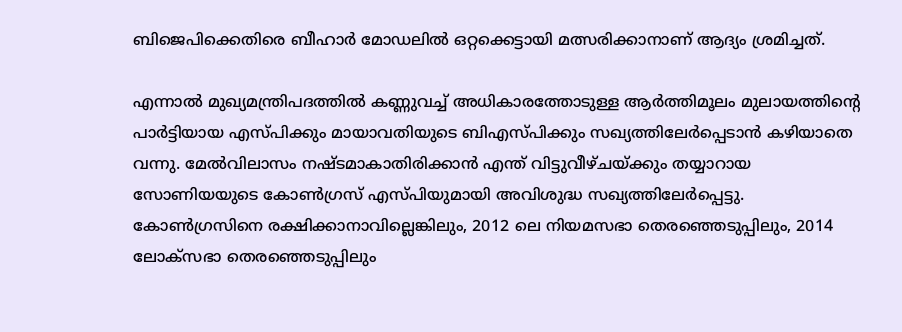ബിജെപിക്കെതിരെ ബീഹാര്‍ മോഡലില്‍ ഒറ്റക്കെട്ടായി മത്സരിക്കാനാണ് ആദ്യം ശ്രമിച്ചത്.

എന്നാല്‍ മുഖ്യമന്ത്രിപദത്തില്‍ കണ്ണുവച്ച് അധികാരത്തോടുള്ള ആര്‍ത്തിമൂലം മുലായത്തിന്റെ പാര്‍ട്ടിയായ എസ്പിക്കും മായാവതിയുടെ ബിഎസ്പിക്കും സഖ്യത്തിലേര്‍പ്പെടാന്‍ കഴിയാതെ വന്നു. മേല്‍വിലാസം നഷ്ടമാകാതിരിക്കാന്‍ എന്ത് വിട്ടുവീഴ്ചയ്‌ക്കും തയ്യാറായ സോണിയയുടെ കോണ്‍ഗ്രസ് എസ്പിയുമായി അവിശുദ്ധ സഖ്യത്തിലേര്‍പ്പെട്ടു. കോണ്‍ഗ്രസിനെ രക്ഷിക്കാനാവില്ലെങ്കിലും, 2012 ലെ നിയമസഭാ തെരഞ്ഞെടുപ്പിലും, 2014 ലോക്‌സഭാ തെരഞ്ഞെടുപ്പിലും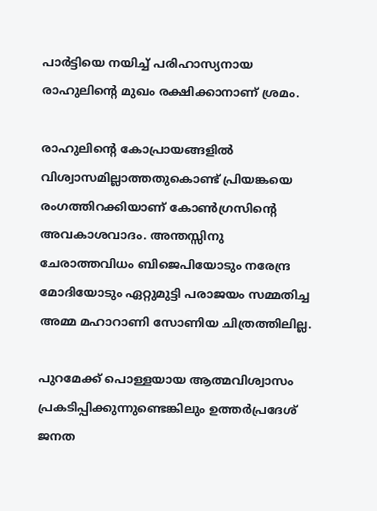പാര്‍ട്ടിയെ നയിച്ച് പരിഹാസ്യനായ രാഹുലിന്റെ മുഖം രക്ഷിക്കാനാണ് ശ്രമം.

രാഹുലിന്റെ കോപ്രായങ്ങളില്‍ വിശ്വാസമില്ലാത്തതുകൊണ്ട് പ്രിയങ്കയെ രംഗത്തിറക്കിയാണ് കോണ്‍ഗ്രസിന്റെ അവകാശവാദം. അന്തസ്സിനു ചേരാത്തവിധം ബിജെപിയോടും നരേന്ദ്ര മോദിയോടും ഏറ്റുമുട്ടി പരാജയം സമ്മതിച്ച അമ്മ മഹാറാണി സോണിയ ചിത്രത്തിലില്ല.

പുറമേക്ക് പൊള്ളയായ ആത്മവിശ്വാസം പ്രകടിപ്പിക്കുന്നുണ്ടെങ്കിലും ഉത്തര്‍പ്രദേശ് ജനത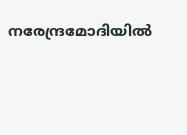നരേന്ദ്രമോദിയില്‍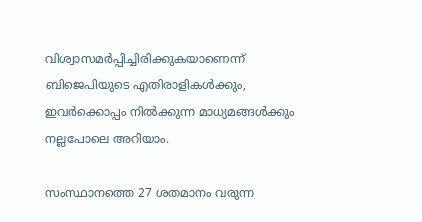വിശ്വാസമര്‍പ്പിച്ചിരിക്കുകയാണെന്ന് ബിജെപിയുടെ എതിരാളികള്‍ക്കും, ഇവര്‍ക്കൊപ്പം നില്‍ക്കുന്ന മാധ്യമങ്ങള്‍ക്കും നല്ലപോലെ അറിയാം.

സംസ്ഥാനത്തെ 27 ശതമാനം വരുന്ന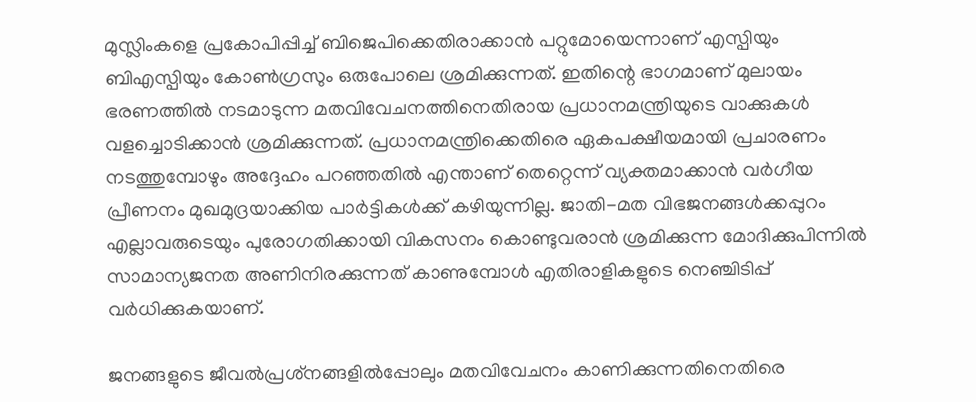മുസ്ലിംകളെ പ്രകോപിപ്പിച്ച് ബിജെപിക്കെതിരാക്കാന്‍ പറ്റുമോയെന്നാണ് എസ്പിയും ബിഎസ്പിയും കോണ്‍ഗ്രസും ഒരുപോലെ ശ്രമിക്കുന്നത്. ഇതിന്റെ ഭാഗമാണ് മുലായം ഭരണത്തില്‍ നടമാടുന്ന മതവിവേചനത്തിനെതിരായ പ്രധാനമന്ത്രിയുടെ വാക്കുകള്‍ വളച്ചൊടിക്കാന്‍ ശ്രമിക്കുന്നത്. പ്രധാനമന്ത്രിക്കെതിരെ ഏകപക്ഷീയമായി പ്രചാരണം നടത്തുമ്പോഴും അദ്ദേഹം പറഞ്ഞതില്‍ എന്താണ് തെറ്റെന്ന് വ്യക്തമാക്കാന്‍ വര്‍ഗീയ പ്രീണനം മുഖമുദ്രയാക്കിയ പാര്‍ട്ടികള്‍ക്ക് കഴിയുന്നില്ല. ജാതി-മത വിഭജനങ്ങള്‍ക്കപ്പുറം എല്ലാവരുടെയും പുരോഗതിക്കായി വികസനം കൊണ്ടുവരാന്‍ ശ്രമിക്കുന്ന മോദിക്കുപിന്നില്‍ സാമാന്യജനത അണിനിരക്കുന്നത് കാണുമ്പോള്‍ എതിരാളികളുടെ നെഞ്ചിടിപ്പ് വര്‍ധിക്കുകയാണ്.

ജനങ്ങളുടെ ജീവല്‍പ്രശ്‌നങ്ങളില്‍പ്പോലും മതവിവേചനം കാണിക്കുന്നതിനെതിരെ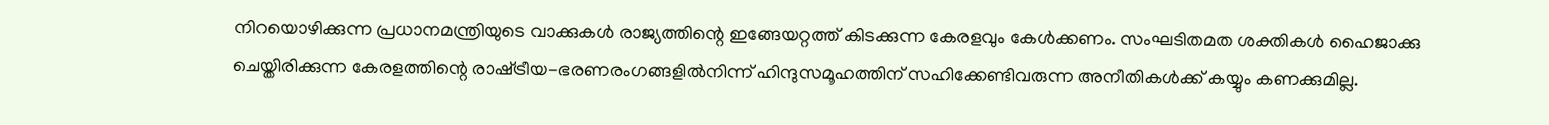നിറയൊഴിക്കുന്ന പ്രധാനമന്ത്രിയുടെ വാക്കുകള്‍ രാജ്യത്തിന്റെ ഇങ്ങേയറ്റത്ത് കിടക്കുന്ന കേരളവും കേള്‍ക്കണം. സംഘടിതമത ശക്തികള്‍ ഹൈജാക്കു ചെയ്തിരിക്കുന്ന കേരളത്തിന്റെ രാഷ്‌ട്രീയ-ഭരണരംഗങ്ങളില്‍നിന്ന് ഹിന്ദുസമൂഹത്തിന് സഹിക്കേണ്ടിവരുന്ന അനീതികള്‍ക്ക് കയ്യും കണക്കുമില്ല.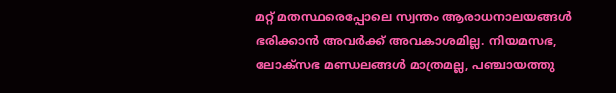മറ്റ് മതസ്ഥരെപ്പോലെ സ്വന്തം ആരാധനാലയങ്ങള്‍ ഭരിക്കാന്‍ അവര്‍ക്ക് അവകാശമില്ല. നിയമസഭ, ലോക്‌സഭ മണ്ഡലങ്ങള്‍ മാത്രമല്ല, പഞ്ചായത്തു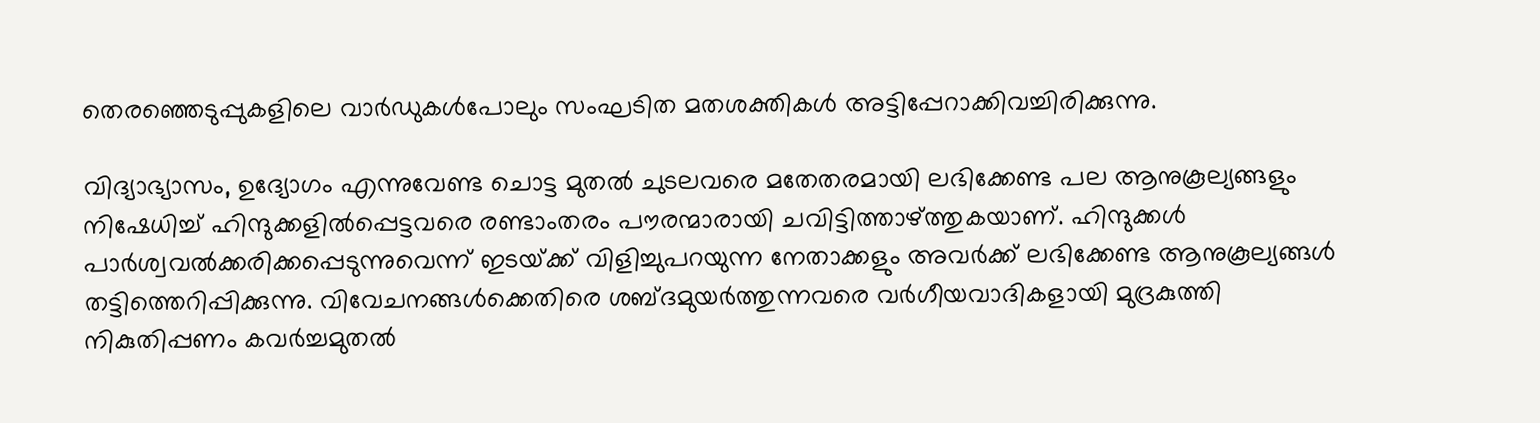തെരഞ്ഞെടുപ്പുകളിലെ വാര്‍ഡുകള്‍പോലും സംഘടിത മതശക്തികള്‍ അട്ടിപ്പേറാക്കിവച്ചിരിക്കുന്നു.

വിദ്യാഭ്യാസം, ഉദ്യോഗം എന്നുവേണ്ട ചൊട്ട മുതല്‍ ചുടലവരെ മതേതരമായി ലഭിക്കേണ്ട പല ആനുകൂല്യങ്ങളും നിഷേധിച്ച് ഹിന്ദുക്കളില്‍പ്പെട്ടവരെ രണ്ടാംതരം പൗരന്മാരായി ചവിട്ടിത്താഴ്‌ത്തുകയാണ്. ഹിന്ദുക്കള്‍ പാര്‍ശ്വവല്‍ക്കരിക്കപ്പെടുന്നുവെന്ന് ഇടയ്‌ക്ക് വിളിച്ചുപറയുന്ന നേതാക്കളും അവര്‍ക്ക് ലഭിക്കേണ്ട ആനുകൂല്യങ്ങള്‍ തട്ടിത്തെറിപ്പിക്കുന്നു. വിവേചനങ്ങള്‍ക്കെതിരെ ശബ്ദമുയര്‍ത്തുന്നവരെ വര്‍ഗീയവാദികളായി മുദ്രകുത്തി നികുതിപ്പണം കവര്‍ച്ചമുതല്‍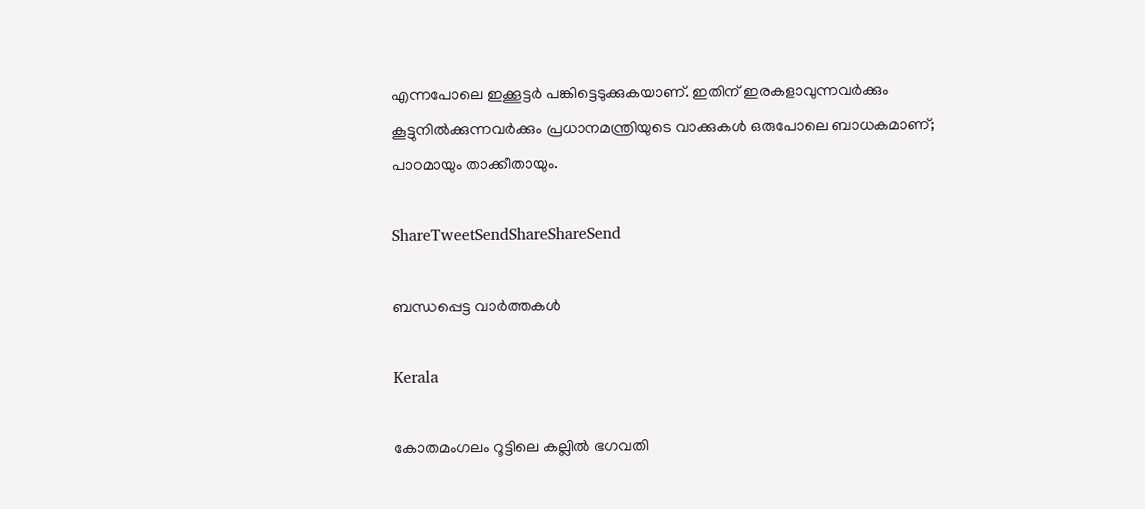എന്നപോലെ ഇക്കൂട്ടര്‍ പങ്കിട്ടെടുക്കുകയാണ്. ഇതിന് ഇരകളാവുന്നവര്‍ക്കും കൂട്ടുനില്‍ക്കുന്നവര്‍ക്കും പ്രധാനമന്ത്രിയുടെ വാക്കുകള്‍ ഒരുപോലെ ബാധകമാണ്; പാഠമായും താക്കീതായും.

ShareTweetSendShareShareSend

ബന്ധപ്പെട്ട വാര്‍ത്തകള്‍

Kerala

കോതമംഗലം റൂട്ടിലെ കല്ലില്‍ ഭഗവതി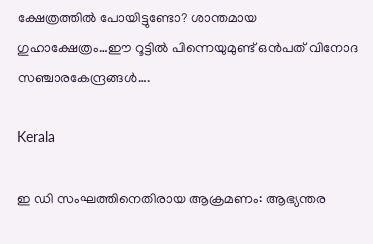ക്ഷേത്രത്തില്‍ പോയിട്ടുണ്ടോ? ശാന്തമായ ഗുഹാക്ഷേത്രം…ഈ റൂട്ടില്‍ പിന്നെയുമുണ്ട് ഒന്‍പത് വിനോദ സഞ്ചാരകേന്ദ്രങ്ങള്‍….

Kerala

ഇ ഡി സംഘത്തിനെതിരായ ആക്രമണം: ആഭ്യന്തര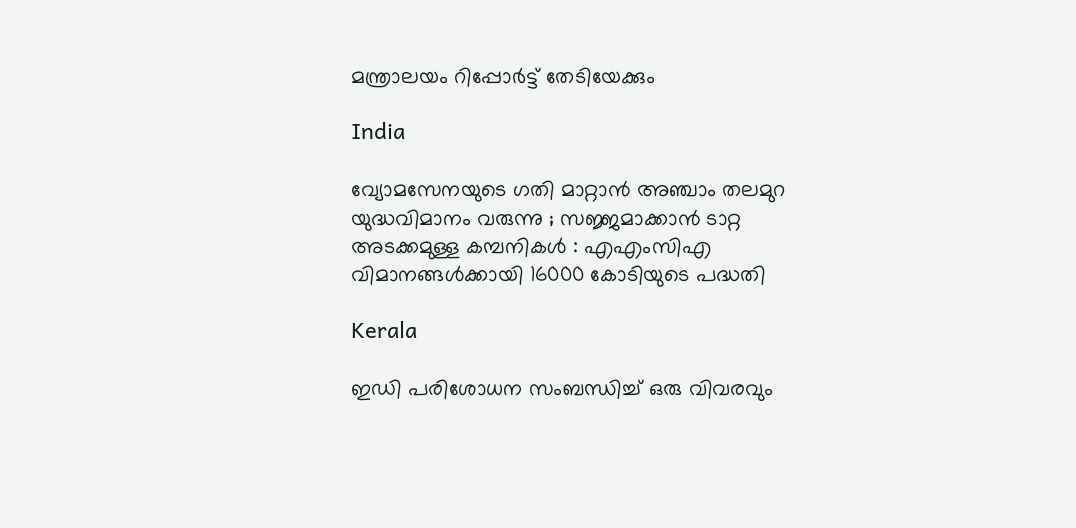മന്ത്രാലയം റിപ്പോര്‍ട്ട് തേടിയേക്കും

India

വ്യോമസേനയുടെ ഗതി മാറ്റാൻ അഞ്ചാം തലമുറ യുദ്ധവിമാനം വരുന്നു ; സജ്ജമാക്കാൻ ടാറ്റ അടക്കമുള്ള കമ്പനികൾ : എഎംസിഎ വിമാനങ്ങൾക്കായി 16000 കോടിയുടെ പദ്ധതി

Kerala

ഇഡി പരിശോധന സംബന്ധിച്ച് ഒരു വിവരവും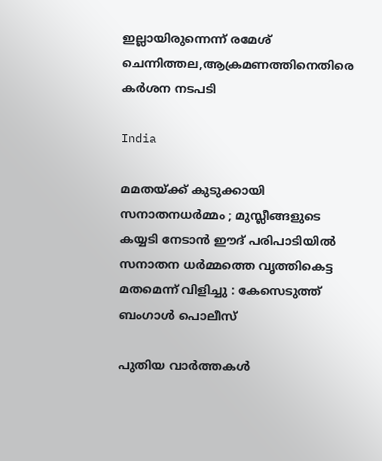ഇല്ലായിരുന്നെന്ന് രമേശ് ചെന്നിത്തല,ആക്രമണത്തിനെതിരെ കര്‍ശന നടപടി

India

മമതയ്‌ക്ക് കുടുക്കായി സനാതനധർമ്മം ; മുസ്ലീങ്ങളുടെ കയ്യടി നേടാൻ ഈദ് പരിപാടിയിൽ സനാതന ധർമ്മത്തെ വൃത്തികെട്ട മതമെന്ന് വിളിച്ചു : കേസെടുത്ത് ബംഗാൾ പൊലീസ്

പുതിയ വാര്‍ത്തകള്‍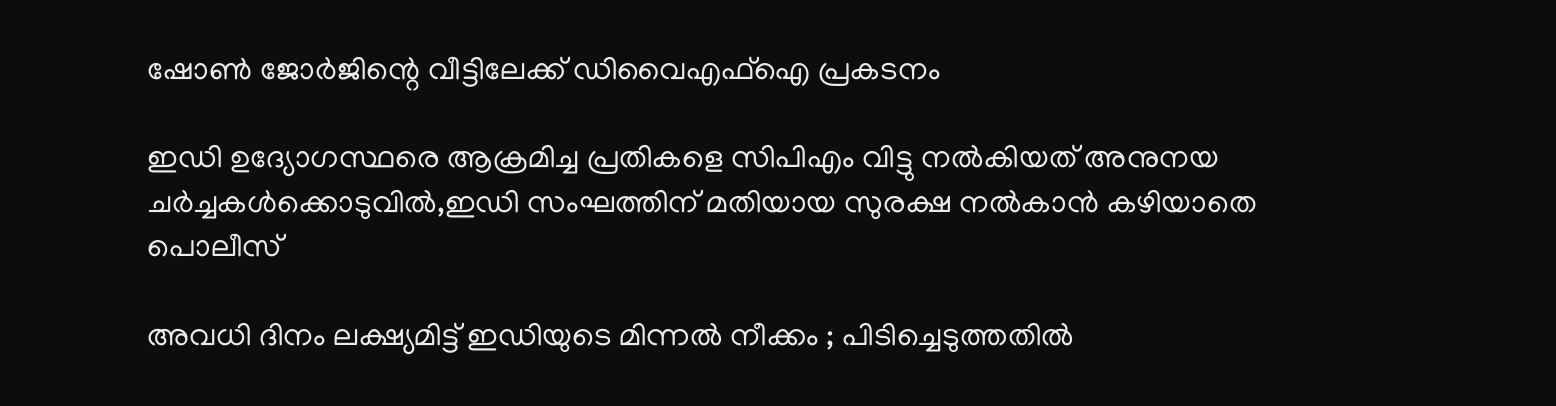ഷോണ്‍ ജോര്‍ജിന്റെ വീട്ടിലേക്ക് ഡിവൈഎഫ്ഐ പ്രകടനം

ഇഡി ഉദ്യോഗസ്ഥരെ ആക്രമിച്ച പ്രതികളെ സിപിഎം വിട്ടു നല്‍കിയത് അനുനയ ചര്‍ച്ചകള്‍ക്കൊടുവില്‍,ഇഡി സംഘത്തിന് മതിയായ സുരക്ഷ നല്‍കാന്‍ കഴിയാതെ പൊലീസ്

അവധി ദിനം ലക്ഷ്യമിട്ട് ഇഡിയുടെ മിന്നൽ നീക്കം ; പിടിച്ചെടുത്തതിൽ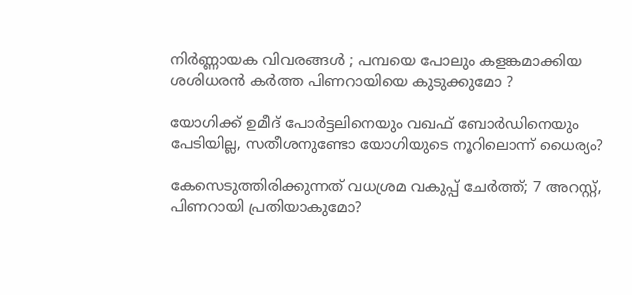നിർണ്ണായക വിവരങ്ങൾ ; പമ്പയെ പോലും കളങ്കമാക്കിയ ശശിധരൻ കർത്ത പിണറായിയെ കുടുക്കുമോ ?

യോഗിക്ക് ഉമീദ് പോര്‍ട്ടലിനെയും വഖഫ് ബോര്‍ഡിനെയും പേടിയില്ല, സതീശനുണ്ടോ യോഗിയുടെ നൂറിലൊന്ന് ധൈര്യം?

കേസെടുത്തിരിക്കുന്നത് വധശ്രമ വകുപ്പ് ചേർത്ത്; 7 അറസ്റ്റ്, പിണറായി പ്രതിയാകുമോ?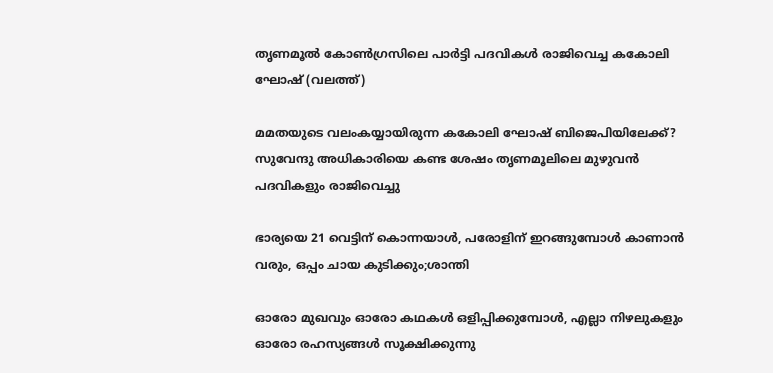തൃണമൂല്‍ കോണ്‍ഗ്രസിലെ പാര്‍ട്ടി പദവികള്‍ രാജിവെച്ച കകോലി ഘോഷ് (വലത്ത്)

മമതയുടെ വലംകയ്യായിരുന്ന കകോലി ഘോഷ് ബിജെപിയിലേക്ക്? സുവേന്ദു അധികാരിയെ കണ്ട ശേഷം തൃണമൂലിലെ മുഴുവന്‍ പദവികളും രാജിവെച്ചു

ഭാര്യയെ 21 വെട്ടിന് കൊന്നയാള്‍, പരോളിന് ഇറങ്ങുമ്പോള്‍ കാണാന്‍ വരും, ഒപ്പം ചായ കുടിക്കും;ശാന്തി

ഓരോ മുഖവും ഓരോ കഥകൾ ഒളിപ്പിക്കുമ്പോൾ, എല്ലാ നിഴലുകളും ഓരോ രഹസ്യങ്ങൾ സൂക്ഷിക്കുന്നു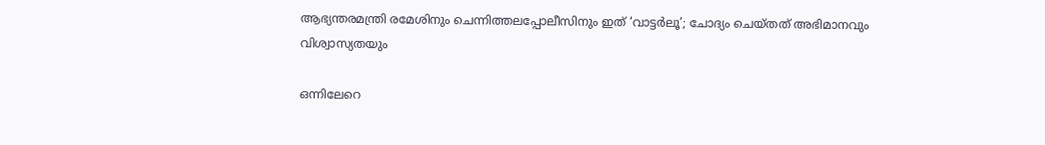ആഭ്യന്തരമന്ത്രി രമേശിനും ചെന്നിത്തലപ്പോലീസിനും ഇത് ‘വാട്ടർലൂ’; ചോദ്യം ചെയ്തത് അഭിമാനവും വിശ്വാസ്യതയും

ഒന്നിലേറെ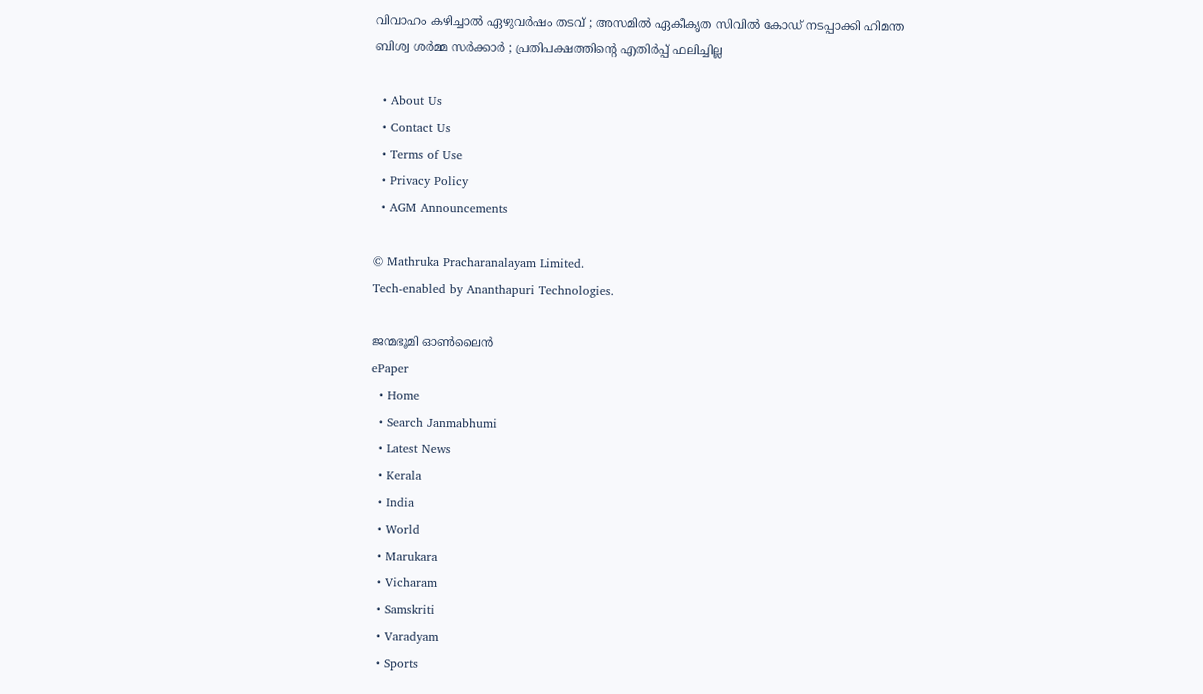വിവാഹം കഴിച്ചാൽ ഏഴുവർഷം തടവ് ; അസമിൽ ഏകീകൃത സിവിൽ കോഡ് നടപ്പാക്കി ഹിമന്ത ബിശ്വ ശർമ്മ സർക്കാർ ; പ്രതിപക്ഷത്തിന്റെ എതിർപ്പ് ഫലിച്ചില്ല

  • About Us
  • Contact Us
  • Terms of Use
  • Privacy Policy
  • AGM Announcements

© Mathruka Pracharanalayam Limited.
Tech-enabled by Ananthapuri Technologies.

ജന്മഭൂമി ഓണ്‍ലൈന്‍
ePaper
  • Home
  • Search Janmabhumi
  • Latest News
  • Kerala
  • India
  • World
  • Marukara
  • Vicharam
  • Samskriti
  • Varadyam
  • Sports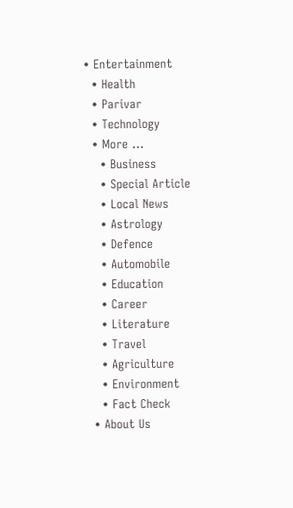• Entertainment
  • Health
  • Parivar
  • Technology
  • More …
    • Business
    • Special Article
    • Local News
    • Astrology
    • Defence
    • Automobile
    • Education
    • Career
    • Literature
    • Travel
    • Agriculture
    • Environment
    • Fact Check
  • About Us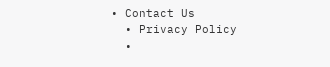• Contact Us
  • Privacy Policy
  •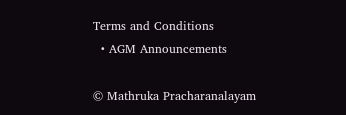Terms and Conditions
  • AGM Announcements

© Mathruka Pracharanalayam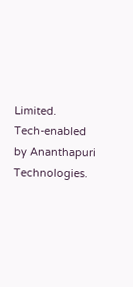Limited.
Tech-enabled by Ananthapuri Technologies.